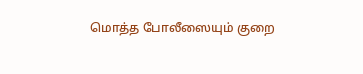மொத்த போலீஸையும் குறை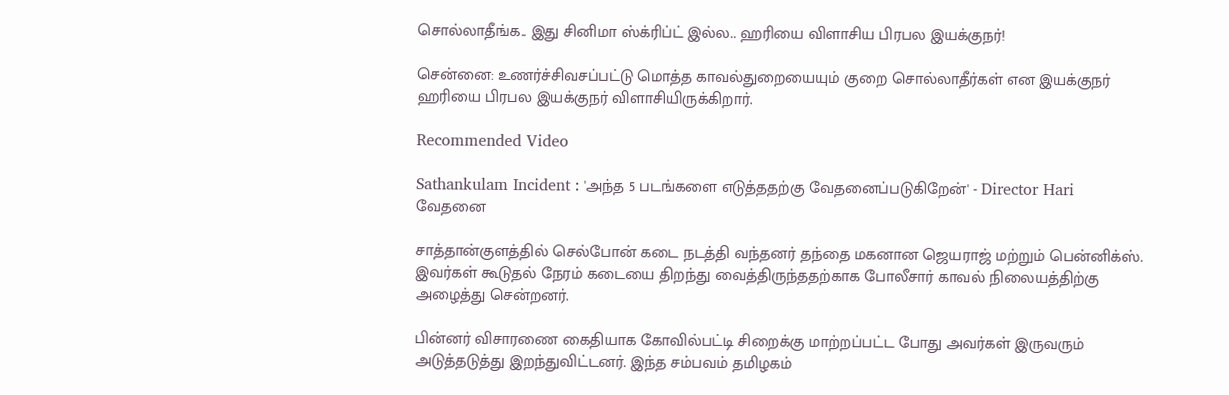சொல்லாதீங்க.. இது சினிமா ஸ்க்ரிப்ட் இல்ல.. ஹரியை விளாசிய பிரபல இயக்குநர்!

சென்னை: உணர்ச்சிவசப்பட்டு மொத்த காவல்துறையையும் குறை சொல்லாதீர்கள் என இயக்குநர் ஹரியை பிரபல இயக்குநர் விளாசியிருக்கிறார்.

Recommended Video

Sathankulam Incident : 'அந்த 5 படங்களை எடுத்ததற்கு வேதனைப்படுகிறேன்' - Director Hari வேதனை

சாத்தான்குளத்தில் செல்போன் கடை நடத்தி வந்தனர் தந்தை மகனான ஜெயராஜ் மற்றும் பென்னிக்ஸ். இவர்கள் கூடுதல் நேரம் கடையை திறந்து வைத்திருந்ததற்காக போலீசார் காவல் நிலையத்திற்கு அழைத்து சென்றனர்.

பின்னர் விசாரணை கைதியாக கோவில்பட்டி சிறைக்கு மாற்றப்பட்ட போது அவர்கள் இருவரும் அடுத்தடுத்து இறந்துவிட்டனர். இந்த சம்பவம் தமிழகம்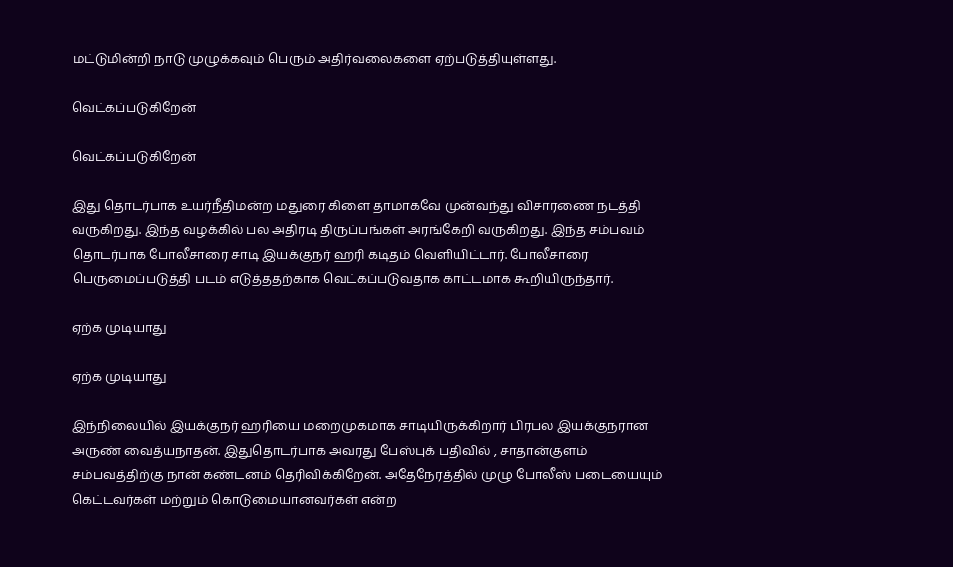மட்டுமின்றி நாடு முழுக்கவும் பெரும் அதிர்வலைகளை ஏற்படுத்தியுள்ளது.

வெட்கப்படுகிறேன்

வெட்கப்படுகிறேன்

இது தொடர்பாக உயர்நீதிமன்ற மதுரை கிளை தாமாகவே முன்வந்து விசாரணை நடத்தி வருகிறது. இந்த வழக்கில் பல அதிரடி திருப்பங்கள் அரங்கேறி வருகிறது. இந்த சம்பவம் தொடர்பாக போலீசாரை சாடி இயக்குநர் ஹரி கடிதம் வெளியிட்டார். போலீசாரை பெருமைப்படுத்தி படம் எடுத்ததற்காக வெட்கப்படுவதாக காட்டமாக கூறியிருந்தார்.

ஏற்க முடியாது

ஏற்க முடியாது

இந்நிலையில் இயக்குநர் ஹரியை மறைமுகமாக சாடியிருக்கிறார் பிரபல இயக்குநரான அருண் வைத்யநாதன். இதுதொடர்பாக அவரது பேஸ்புக் பதிவில் , சாதான்குளம் சம்பவத்திற்கு நான் கண்டனம் தெரிவிக்கிறேன். அதேநேரத்தில் முழு போலீஸ் படையையும் கெட்டவர்கள் மற்றும் கொடுமையானவர்கள் என்ற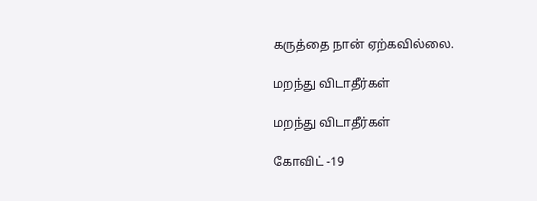கருத்தை நான் ஏற்கவில்லை.

மறந்து விடாதீர்கள்

மறந்து விடாதீர்கள்

கோவிட் -19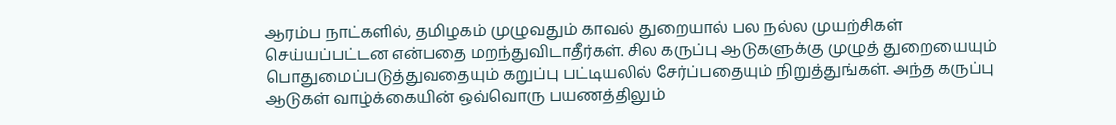ஆரம்ப நாட்களில், தமிழகம் முழுவதும் காவல் துறையால் பல நல்ல முயற்சிகள் செய்யப்பட்டன என்பதை மறந்துவிடாதீர்கள். சில கருப்பு ஆடுகளுக்கு முழுத் துறையையும் பொதுமைப்படுத்துவதையும் கறுப்பு பட்டியலில் சேர்ப்பதையும் நிறுத்துங்கள். அந்த கருப்பு ஆடுகள் வாழ்க்கையின் ஒவ்வொரு பயணத்திலும்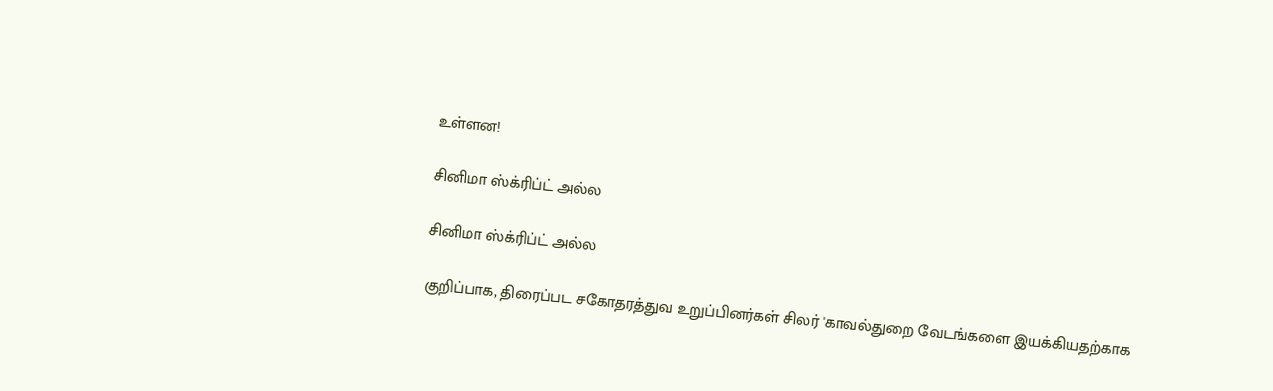உள்ளன!

சினிமா ஸ்க்ரிப்ட் அல்ல

சினிமா ஸ்க்ரிப்ட் அல்ல

குறிப்பாக, திரைப்பட சகோதரத்துவ உறுப்பினர்கள் சிலர் 'காவல்துறை வேடங்களை இயக்கியதற்காக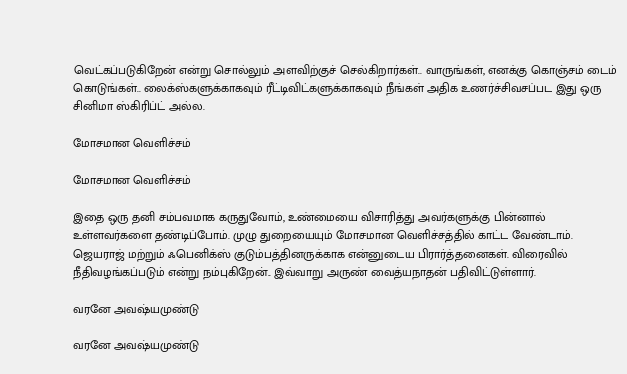வெட்கப்படுகிறேன் என்று சொல்லும் அளவிற்குச் செல்கிறார்கள்.. வாருங்கள், எனக்கு கொஞ்சம் டைம் கொடுங்கள்.. லைக்ஸ்களுக்காகவும் ரீட்டிவிட்களுக்காகவும் நீங்கள் அதிக உணர்ச்சிவசப்பட இது ஒரு சினிமா ஸ்கிரிப்ட் அல்ல.

மோசமான வெளிச்சம்

மோசமான வெளிச்சம்

இதை ஒரு தனி சம்பவமாக கருதுவோம், உண்மையை விசாரித்து அவர்களுக்கு பின்னால் உள்ளவர்களை தண்டிப்போம். முழு துறையையும் மோசமான வெளிச்சத்தில் காட்ட வேண்டாம். ஜெயராஜ் மற்றும் ஃபெனிக்ஸ் குடும்பத்தினருக்காக என்னுடைய பிரார்த்தனைகள். விரைவில் நீதிவழங்கப்படும் என்று நம்புகிறேன்.. இவ்வாறு அருண் வைத்யநாதன் பதிவிட்டுள்ளார்.

வரனே அவஷ்யமுண்டு

வரனே அவஷ்யமுண்டு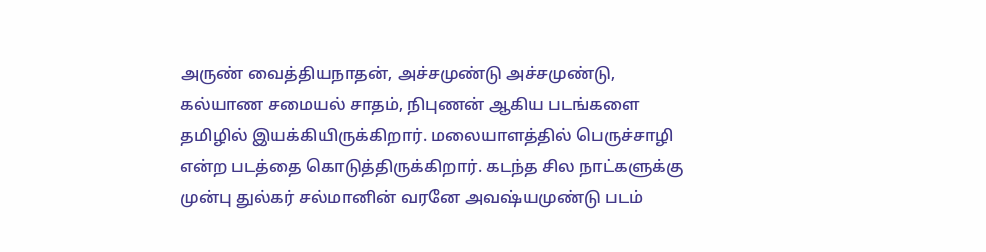அருண் வைத்தியநாதன், அச்சமுண்டு அச்சமுண்டு, கல்யாண சமையல் சாதம், நிபுணன் ஆகிய படங்களை தமிழில் இயக்கியிருக்கிறார். மலையாளத்தில் பெருச்சாழி என்ற படத்தை கொடுத்திருக்கிறார். கடந்த சில நாட்களுக்கு முன்பு துல்கர் சல்மானின் வரனே அவஷ்யமுண்டு படம்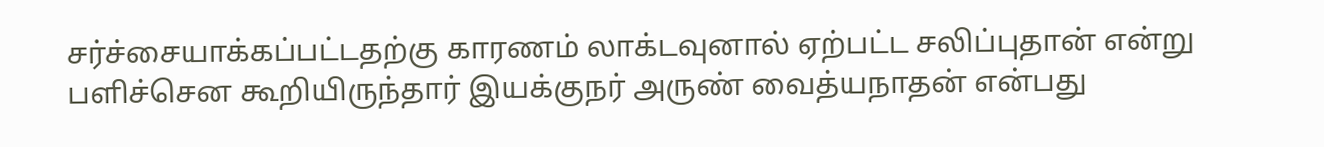சர்ச்சையாக்கப்பட்டதற்கு காரணம் லாக்டவுனால் ஏற்பட்ட சலிப்புதான் என்று பளிச்சென கூறியிருந்தார் இயக்குநர் அருண் வைத்யநாதன் என்பது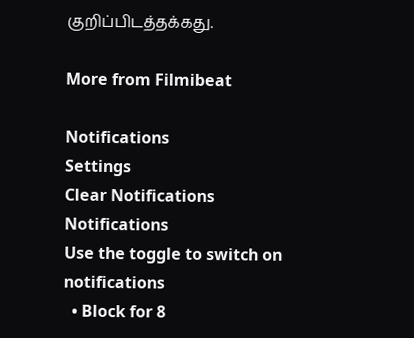குறிப்பிடத்தக்கது.

More from Filmibeat

Notifications
Settings
Clear Notifications
Notifications
Use the toggle to switch on notifications
  • Block for 8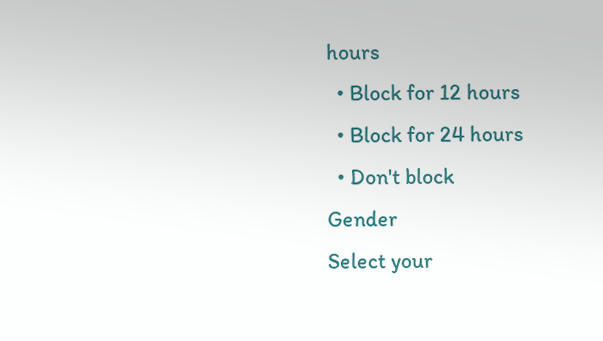hours
  • Block for 12 hours
  • Block for 24 hours
  • Don't block
Gender
Select your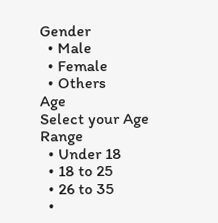Gender
  • Male
  • Female
  • Others
Age
Select your Age Range
  • Under 18
  • 18 to 25
  • 26 to 35
  •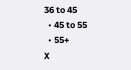36 to 45
  • 45 to 55
  • 55+
X